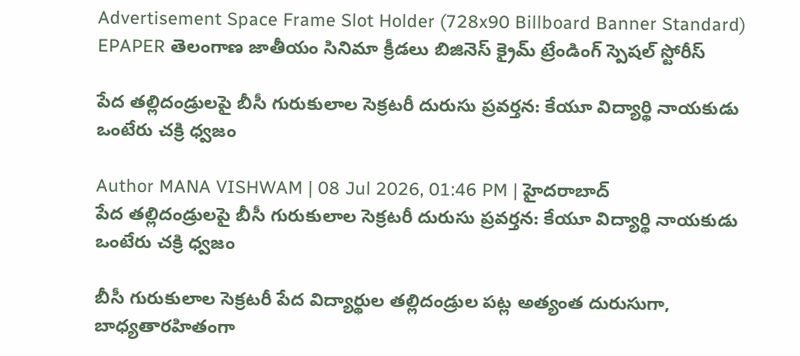Advertisement Space Frame Slot Holder (728x90 Billboard Banner Standard)
EPAPER తెలంగాణ జాతీయం సినిమా క్రీడలు బిజినెస్ క్రైమ్ ట్రేండింగ్ స్పెషల్ స్టోరీస్

పేద తల్లిదండ్రులపై బీసీ గురుకులాల సెక్రటరీ దురుసు ప్రవర్తన: కేయూ విద్యార్థి నాయకుడు ఒంటేరు చక్రి ధ్వజం

Author MANA VISHWAM | 08 Jul 2026, 01:46 PM | హైదరాబాద్
పేద తల్లిదండ్రులపై బీసీ గురుకులాల సెక్రటరీ దురుసు ప్రవర్తన: కేయూ విద్యార్థి నాయకుడు ఒంటేరు చక్రి ధ్వజం

బీసీ గురుకులాల సెక్రటరీ పేద విద్యార్థుల తల్లిదండ్రుల పట్ల అత్యంత దురుసుగా, బాధ్యతారహితంగా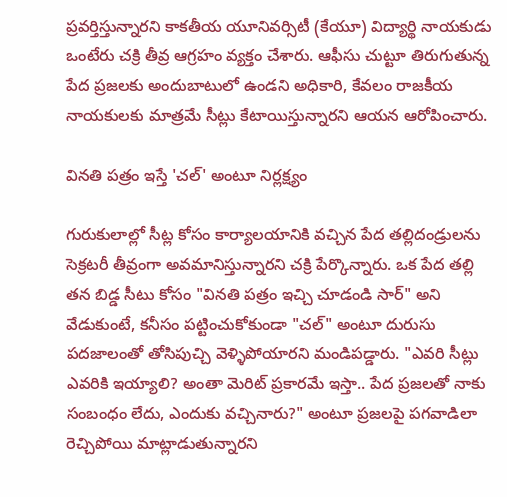ప్రవర్తిస్తున్నారని కాకతీయ యూనివర్సిటీ (కేయూ) విద్యార్థి నాయకుడు ఒంటేరు చక్రి తీవ్ర ఆగ్రహం వ్యక్తం చేశారు. ఆఫీసు చుట్టూ తిరుగుతున్న పేద ప్రజలకు అందుబాటులో ఉండని అధికారి, కేవలం రాజకీయ నాయకులకు మాత్రమే సీట్లు కేటాయిస్తున్నారని ఆయన ఆరోపించారు.

వినతి పత్రం ఇస్తే 'చల్' అంటూ నిర్లక్ష్యం

గురుకులాల్లో సీట్ల కోసం కార్యాలయానికి వచ్చిన పేద తల్లిదండ్రులను సెక్రటరీ తీవ్రంగా అవమానిస్తున్నారని చక్రి పేర్కొన్నారు. ఒక పేద తల్లి తన బిడ్డ సీటు కోసం "వినతి పత్రం ఇచ్చి చూడండి సార్" అని వేడుకుంటే, కనీసం పట్టించుకోకుండా "చల్" అంటూ దురుసు పదజాలంతో తోసిపుచ్చి వెళ్ళిపోయారని మండిపడ్డారు. "ఎవరి సీట్లు ఎవరికి ఇయ్యాలి? అంతా మెరిట్ ప్రకారమే ఇస్తా.. పేద ప్రజలతో నాకు సంబంధం లేదు, ఎందుకు వచ్చినారు?" అంటూ ప్రజలపై పగవాడిలా రెచ్చిపోయి మాట్లాడుతున్నారని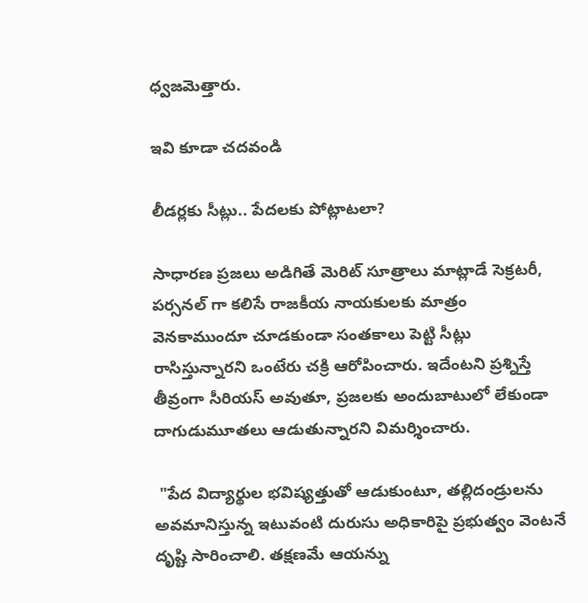ధ్వజమెత్తారు.

ఇవి కూడా చదవండి

లీడర్లకు సీట్లు.. పేదలకు పోట్లాటలా?

సాధారణ ప్రజలు అడిగితే మెరిట్ సూత్రాలు మాట్లాడే సెక్రటరీ, పర్సనల్ గా కలిసే రాజకీయ నాయకులకు మాత్రం వెనకాముందూ చూడకుండా సంతకాలు పెట్టి సీట్లు రాసిస్తున్నారని ఒంటేరు చక్రి ఆరోపించారు. ఇదేంటని ప్రశ్నిస్తే తీవ్రంగా సీరియస్ అవుతూ, ప్రజలకు అందుబాటులో లేకుండా దాగుడుమూతలు ఆడుతున్నారని విమర్శించారు.

 "పేద విద్యార్థుల భవిష్యత్తుతో ఆడుకుంటూ, తల్లిదండ్రులను అవమానిస్తున్న ఇటువంటి దురుసు అధికారిపై ప్రభుత్వం వెంటనే దృష్టి సారించాలి. తక్షణమే ఆయన్ను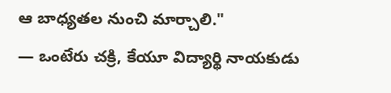ఆ బాధ్యతల నుంచి మార్చాలి."
— ఒంటేరు చక్రి, కేయూ విద్యార్థి నాయకుడు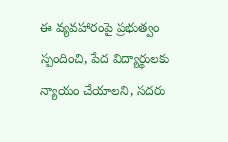ఈ వ్యవహారంపై ప్రభుత్వం స్పందించి, పేద విద్యార్థులకు న్యాయం చేయాలని, సదరు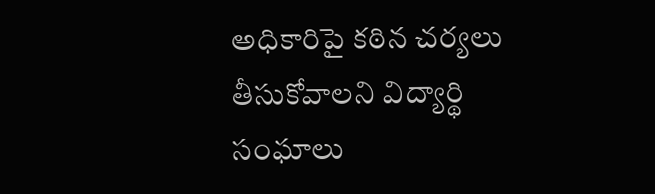అధికారిపై కఠిన చర్యలు తీసుకోవాలని విద్యార్థి సంఘాలు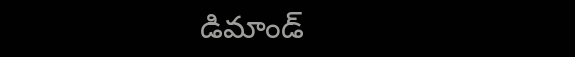డిమాండ్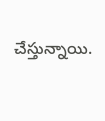చేస్తున్నాయి.